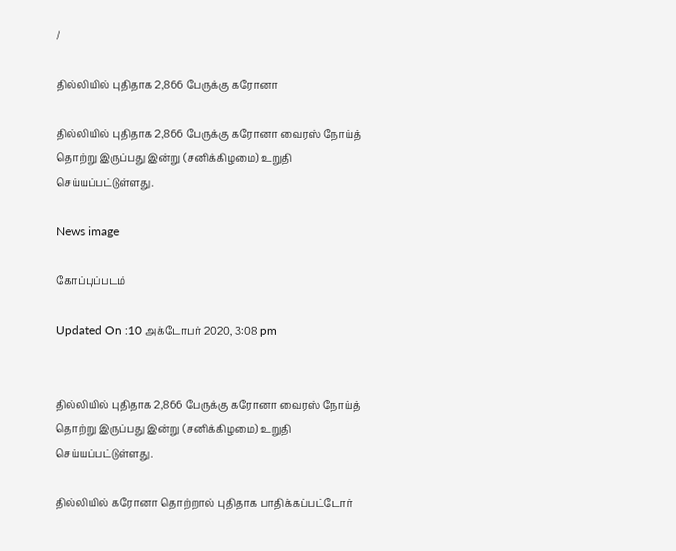/

தில்லியில் புதிதாக 2,866 பேருக்கு கரோனா

தில்லியில் புதிதாக 2,866 பேருக்கு கரோனா வைரஸ் நோய்த் தொற்று இருப்பது இன்று (சனிக்கிழமை) உறுதி செய்யப்பட்டுள்ளது.

News image

கோப்புப்படம்

Updated On :10 அக்டோபர் 2020, 3:08 pm


தில்லியில் புதிதாக 2,866 பேருக்கு கரோனா வைரஸ் நோய்த் தொற்று இருப்பது இன்று (சனிக்கிழமை) உறுதி செய்யப்பட்டுள்ளது.

தில்லியில் கரோனா தொற்றால் புதிதாக பாதிக்கப்பட்டோர்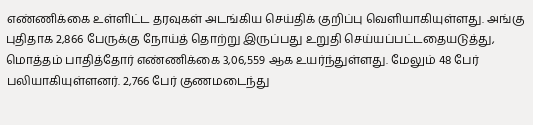எண்ணிக்கை உள்ளிட்ட தரவுகள் அடங்கிய செய்திக் குறிப்பு வெளியாகியுள்ளது. அங்கு புதிதாக 2,866 பேருக்கு நோய்த் தொற்று இருப்பது உறுதி செய்யப்பட்டதையடுத்து, மொத்தம் பாதித்தோர் எண்ணிக்கை 3,06,559 ஆக உயர்ந்துள்ளது. மேலும் 48 பேர் பலியாகியுள்ளனர். 2,766 பேர் குணமடைந்து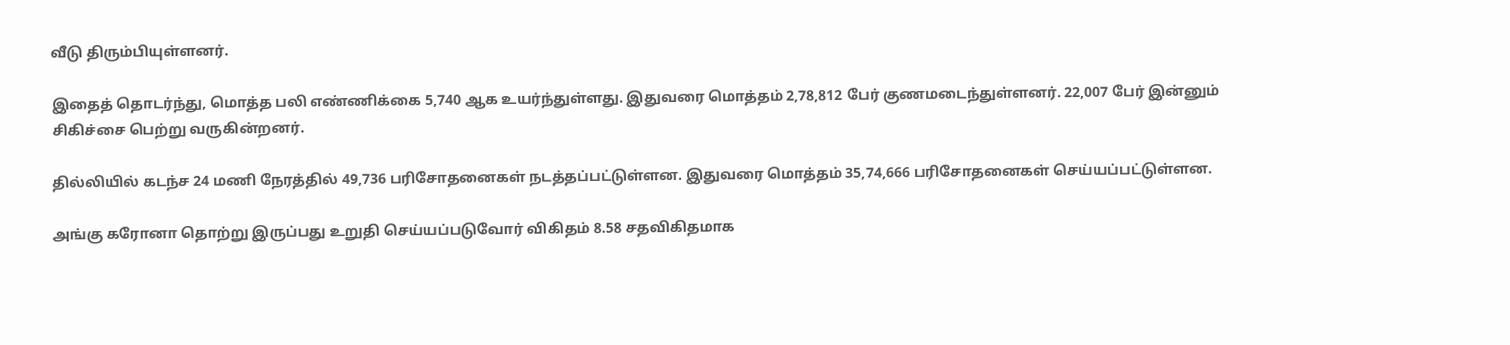வீடு திரும்பியுள்ளனர்.

இதைத் தொடர்ந்து, மொத்த பலி எண்ணிக்கை 5,740 ஆக உயர்ந்துள்ளது. இதுவரை மொத்தம் 2,78,812 பேர் குணமடைந்துள்ளனர். 22,007 பேர் இன்னும் சிகிச்சை பெற்று வருகின்றனர்.

தில்லியில் கடந்ச 24 மணி நேரத்தில் 49,736 பரிசோதனைகள் நடத்தப்பட்டுள்ளன. இதுவரை மொத்தம் 35,74,666 பரிசோதனைகள் செய்யப்பட்டுள்ளன.

அங்கு கரோனா தொற்று இருப்பது உறுதி செய்யப்படுவோர் விகிதம் 8.58 சதவிகிதமாக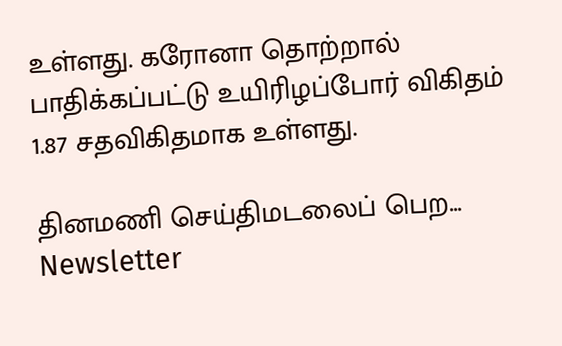உள்ளது. கரோனா தொற்றால் பாதிக்கப்பட்டு உயிரிழப்போர் விகிதம் 1.87 சதவிகிதமாக உள்ளது.

தினமணி செய்திமடலைப் பெற... Newsletter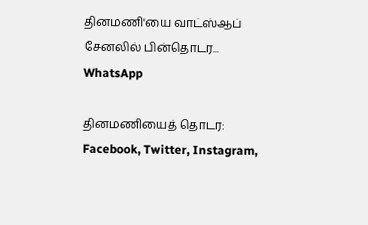தினமணி'யை வாட்ஸ்ஆப் சேனலில் பின்தொடர... WhatsApp

தினமணியைத் தொடர: Facebook, Twitter, Instagram,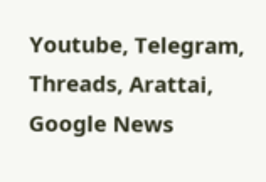Youtube, Telegram, Threads, Arattai, Google News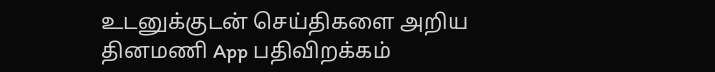உடனுக்குடன் செய்திகளை அறிய தினமணி App பதிவிறக்கம்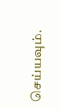செய்யவும்.